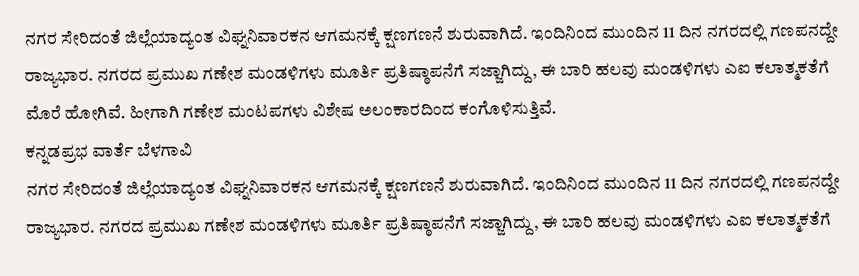ನಗರ ಸೇರಿದಂತೆ ಜಿಲ್ಲೆಯಾದ್ಯಂತ ವಿಘ್ನನಿವಾರಕನ ಆಗಮನಕ್ಕೆ ಕ್ಷಣಗಣನೆ ಶುರುವಾಗಿದೆ. ಇಂದಿನಿಂದ ಮುಂದಿನ 11 ದಿನ ನಗರದಲ್ಲಿ ಗಣಪನದ್ದೇ ರಾಜ್ಯಭಾರ. ನಗರದ ಪ್ರಮುಖ ಗಣೇಶ ಮಂಡಳಿಗಳು ಮೂರ್ತಿ ಪ್ರತಿಷ್ಠಾಪನೆಗೆ ಸಜ್ಜಾಗಿದ್ದು, ಈ ಬಾರಿ ಹಲವು ಮಂಡಳಿಗಳು ಎಐ ಕಲಾತ್ಮಕತೆಗೆ ಮೊರೆ ಹೋಗಿವೆ. ಹೀಗಾಗಿ ಗಣೇಶ ಮಂಟಪಗಳು ವಿಶೇಷ ಅಲಂಕಾರದಿಂದ ಕಂಗೊಳಿಸುತ್ತಿವೆ.
ಕನ್ನಡಪ್ರಭ ವಾರ್ತೆ ಬೆಳಗಾವಿ
ನಗರ ಸೇರಿದಂತೆ ಜಿಲ್ಲೆಯಾದ್ಯಂತ ವಿಘ್ನನಿವಾರಕನ ಆಗಮನಕ್ಕೆ ಕ್ಷಣಗಣನೆ ಶುರುವಾಗಿದೆ. ಇಂದಿನಿಂದ ಮುಂದಿನ 11 ದಿನ ನಗರದಲ್ಲಿ ಗಣಪನದ್ದೇ ರಾಜ್ಯಭಾರ. ನಗರದ ಪ್ರಮುಖ ಗಣೇಶ ಮಂಡಳಿಗಳು ಮೂರ್ತಿ ಪ್ರತಿಷ್ಠಾಪನೆಗೆ ಸಜ್ಜಾಗಿದ್ದು, ಈ ಬಾರಿ ಹಲವು ಮಂಡಳಿಗಳು ಎಐ ಕಲಾತ್ಮಕತೆಗೆ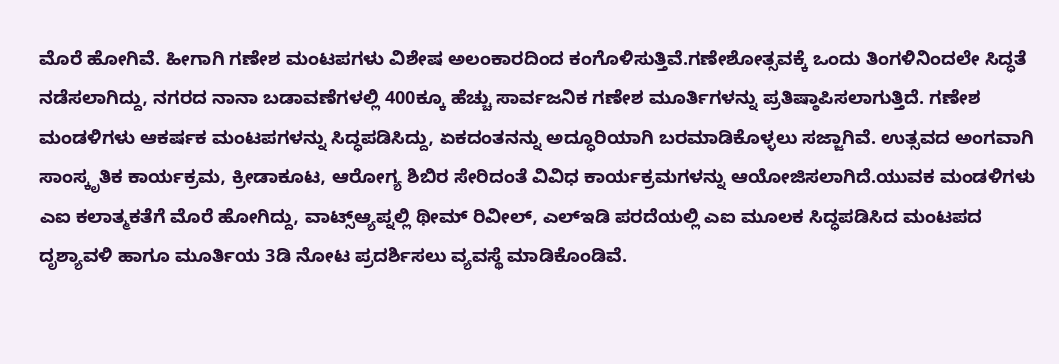ಮೊರೆ ಹೋಗಿವೆ. ಹೀಗಾಗಿ ಗಣೇಶ ಮಂಟಪಗಳು ವಿಶೇಷ ಅಲಂಕಾರದಿಂದ ಕಂಗೊಳಿಸುತ್ತಿವೆ.ಗಣೇಶೋತ್ಸವಕ್ಕೆ ಒಂದು ತಿಂಗಳಿನಿಂದಲೇ ಸಿದ್ಧತೆ ನಡೆಸಲಾಗಿದ್ದು, ನಗರದ ನಾನಾ ಬಡಾವಣೆಗಳಲ್ಲಿ 400ಕ್ಕೂ ಹೆಚ್ಚು ಸಾರ್ವಜನಿಕ ಗಣೇಶ ಮೂರ್ತಿಗಳನ್ನು ಪ್ರತಿಷ್ಠಾಪಿಸಲಾಗುತ್ತಿದೆ. ಗಣೇಶ ಮಂಡಳಿಗಳು ಆಕರ್ಷಕ ಮಂಟಪಗಳನ್ನು ಸಿದ್ಧಪಡಿಸಿದ್ದು, ಏಕದಂತನನ್ನು ಅದ್ಧೂರಿಯಾಗಿ ಬರಮಾಡಿಕೊಳ್ಳಲು ಸಜ್ಜಾಗಿವೆ. ಉತ್ಸವದ ಅಂಗವಾಗಿ ಸಾಂಸ್ಕೃತಿಕ ಕಾರ್ಯಕ್ರಮ, ಕ್ರೀಡಾಕೂಟ, ಆರೋಗ್ಯ ಶಿಬಿರ ಸೇರಿದಂತೆ ವಿವಿಧ ಕಾರ್ಯಕ್ರಮಗಳನ್ನು ಆಯೋಜಿಸಲಾಗಿದೆ.ಯುವಕ ಮಂಡಳಿಗಳು ಎಐ ಕಲಾತ್ಮಕತೆಗೆ ಮೊರೆ ಹೋಗಿದ್ದು, ವಾಟ್ಸ್ಆ್ಯಪ್ನಲ್ಲಿ ಥೀಮ್ ರಿವೀಲ್, ಎಲ್ಇಡಿ ಪರದೆಯಲ್ಲಿ ಎಐ ಮೂಲಕ ಸಿದ್ಧಪಡಿಸಿದ ಮಂಟಪದ ದೃಶ್ಯಾವಳಿ ಹಾಗೂ ಮೂರ್ತಿಯ 3ಡಿ ನೋಟ ಪ್ರದರ್ಶಿಸಲು ವ್ಯವಸ್ಥೆ ಮಾಡಿಕೊಂಡಿವೆ.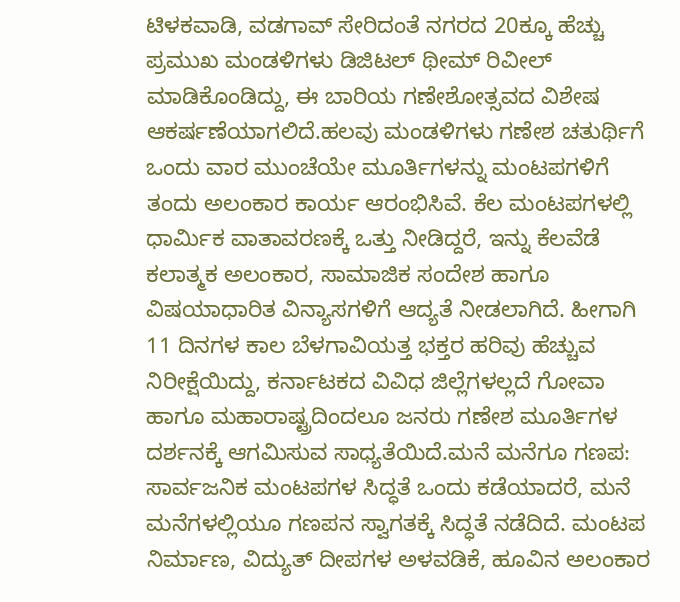ಟಿಳಕವಾಡಿ, ವಡಗಾವ್ ಸೇರಿದಂತೆ ನಗರದ 20ಕ್ಕೂ ಹೆಚ್ಚು ಪ್ರಮುಖ ಮಂಡಳಿಗಳು ಡಿಜಿಟಲ್ ಥೀಮ್ ರಿವೀಲ್ ಮಾಡಿಕೊಂಡಿದ್ದು, ಈ ಬಾರಿಯ ಗಣೇಶೋತ್ಸವದ ವಿಶೇಷ ಆಕರ್ಷಣೆಯಾಗಲಿದೆ.ಹಲವು ಮಂಡಳಿಗಳು ಗಣೇಶ ಚತುರ್ಥಿಗೆ ಒಂದು ವಾರ ಮುಂಚೆಯೇ ಮೂರ್ತಿಗಳನ್ನು ಮಂಟಪಗಳಿಗೆ ತಂದು ಅಲಂಕಾರ ಕಾರ್ಯ ಆರಂಭಿಸಿವೆ. ಕೆಲ ಮಂಟಪಗಳಲ್ಲಿ ಧಾರ್ಮಿಕ ವಾತಾವರಣಕ್ಕೆ ಒತ್ತು ನೀಡಿದ್ದರೆ, ಇನ್ನು ಕೆಲವೆಡೆ ಕಲಾತ್ಮಕ ಅಲಂಕಾರ, ಸಾಮಾಜಿಕ ಸಂದೇಶ ಹಾಗೂ ವಿಷಯಾಧಾರಿತ ವಿನ್ಯಾಸಗಳಿಗೆ ಆದ್ಯತೆ ನೀಡಲಾಗಿದೆ. ಹೀಗಾಗಿ 11 ದಿನಗಳ ಕಾಲ ಬೆಳಗಾವಿಯತ್ತ ಭಕ್ತರ ಹರಿವು ಹೆಚ್ಚುವ ನಿರೀಕ್ಷೆಯಿದ್ದು, ಕರ್ನಾಟಕದ ವಿವಿಧ ಜಿಲ್ಲೆಗಳಲ್ಲದೆ ಗೋವಾ ಹಾಗೂ ಮಹಾರಾಷ್ಟ್ರದಿಂದಲೂ ಜನರು ಗಣೇಶ ಮೂರ್ತಿಗಳ ದರ್ಶನಕ್ಕೆ ಆಗಮಿಸುವ ಸಾಧ್ಯತೆಯಿದೆ.ಮನೆ ಮನೆಗೂ ಗಣಪ:
ಸಾರ್ವಜನಿಕ ಮಂಟಪಗಳ ಸಿದ್ಧತೆ ಒಂದು ಕಡೆಯಾದರೆ, ಮನೆ ಮನೆಗಳಲ್ಲಿಯೂ ಗಣಪನ ಸ್ವಾಗತಕ್ಕೆ ಸಿದ್ಧತೆ ನಡೆದಿದೆ. ಮಂಟಪ ನಿರ್ಮಾಣ, ವಿದ್ಯುತ್ ದೀಪಗಳ ಅಳವಡಿಕೆ, ಹೂವಿನ ಅಲಂಕಾರ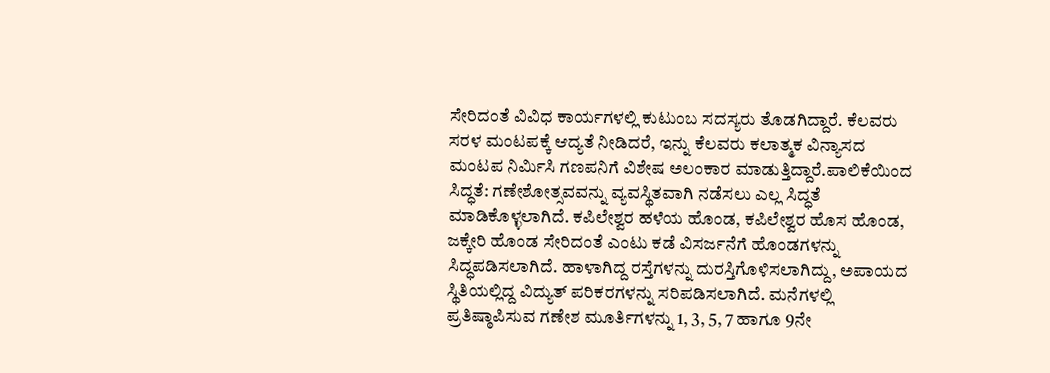ಸೇರಿದಂತೆ ವಿವಿಧ ಕಾರ್ಯಗಳಲ್ಲಿ ಕುಟುಂಬ ಸದಸ್ಯರು ತೊಡಗಿದ್ದಾರೆ. ಕೆಲವರು ಸರಳ ಮಂಟಪಕ್ಕೆ ಆದ್ಯತೆ ನೀಡಿದರೆ, ಇನ್ನು ಕೆಲವರು ಕಲಾತ್ಮಕ ವಿನ್ಯಾಸದ ಮಂಟಪ ನಿರ್ಮಿಸಿ ಗಣಪನಿಗೆ ವಿಶೇಷ ಅಲಂಕಾರ ಮಾಡುತ್ತಿದ್ದಾರೆ.ಪಾಲಿಕೆಯಿಂದ ಸಿದ್ಧತೆ: ಗಣೇಶೋತ್ಸವವನ್ನು ವ್ಯವಸ್ಥಿತವಾಗಿ ನಡೆಸಲು ಎಲ್ಲ ಸಿದ್ಧತೆ ಮಾಡಿಕೊಳ್ಳಲಾಗಿದೆ. ಕಪಿಲೇಶ್ವರ ಹಳೆಯ ಹೊಂಡ, ಕಪಿಲೇಶ್ವರ ಹೊಸ ಹೊಂಡ, ಜಕ್ಕೇರಿ ಹೊಂಡ ಸೇರಿದಂತೆ ಎಂಟು ಕಡೆ ವಿಸರ್ಜನೆಗೆ ಹೊಂಡಗಳನ್ನು ಸಿದ್ಧಪಡಿಸಲಾಗಿದೆ. ಹಾಳಾಗಿದ್ದ ರಸ್ತೆಗಳನ್ನು ದುರಸ್ತಿಗೊಳಿಸಲಾಗಿದ್ದು, ಅಪಾಯದ ಸ್ಥಿತಿಯಲ್ಲಿದ್ದ ವಿದ್ಯುತ್ ಪರಿಕರಗಳನ್ನು ಸರಿಪಡಿಸಲಾಗಿದೆ. ಮನೆಗಳಲ್ಲಿ ಪ್ರತಿಷ್ಠಾಪಿಸುವ ಗಣೇಶ ಮೂರ್ತಿಗಳನ್ನು 1, 3, 5, 7 ಹಾಗೂ 9ನೇ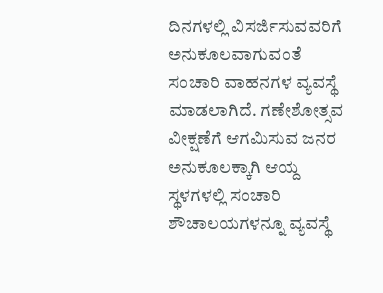ದಿನಗಳಲ್ಲಿ ವಿಸರ್ಜಿಸುವವರಿಗೆ ಅನುಕೂಲವಾಗುವಂತೆ ಸಂಚಾರಿ ವಾಹನಗಳ ವ್ಯವಸ್ಥೆ ಮಾಡಲಾಗಿದೆ. ಗಣೇಶೋತ್ಸವ ವೀಕ್ಷಣೆಗೆ ಆಗಮಿಸುವ ಜನರ ಅನುಕೂಲಕ್ಕಾಗಿ ಆಯ್ದ ಸ್ಥಳಗಳಲ್ಲಿ ಸಂಚಾರಿ ಶೌಚಾಲಯಗಳನ್ನೂ ವ್ಯವಸ್ಥೆ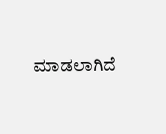ಮಾಡಲಾಗಿದೆ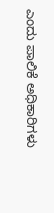ಎಂದು ಪಾಲಿಕೆ ಅಧಿಕಾರಿಗಳು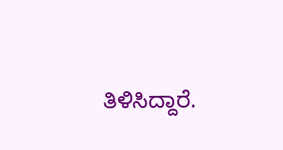ತಿಳಿಸಿದ್ದಾರೆ.